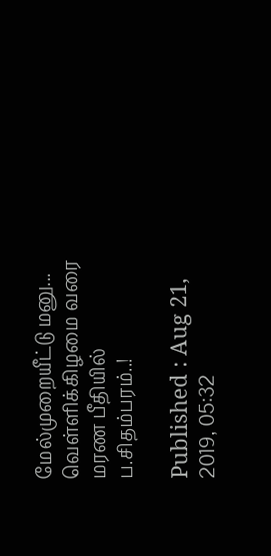மேல்முறையீட்டு மனு... வெள்ளிக்கிழமை வரை மரண பீதியில் ப.சிதம்பரம்..!

Published : Aug 21, 2019, 05:32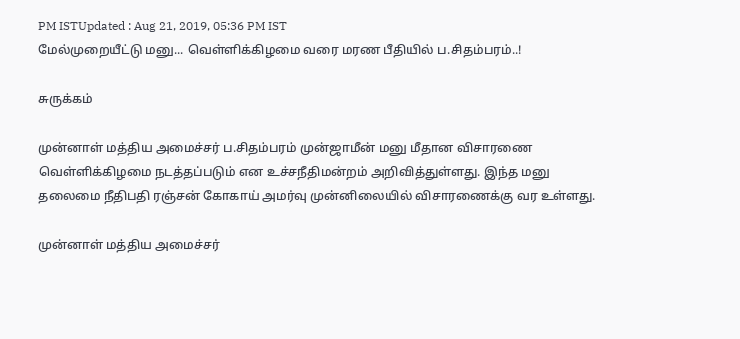PM ISTUpdated : Aug 21, 2019, 05:36 PM IST
மேல்முறையீட்டு மனு... வெள்ளிக்கிழமை வரை மரண பீதியில் ப.சிதம்பரம்..!

சுருக்கம்

முன்னாள் மத்திய அமைச்சர் ப.சிதம்பரம் முன்ஜாமீன் மனு மீதான விசாரணை வெள்ளிக்கிழமை நடத்தப்படும் என உச்சநீதிமன்றம் அறிவித்துள்ளது. இந்த மனு தலைமை நீதிபதி ரஞ்சன் கோகாய் அமர்வு முன்னிலையில் விசாரணைக்கு வர உள்ளது.

முன்னாள் மத்திய அமைச்சர்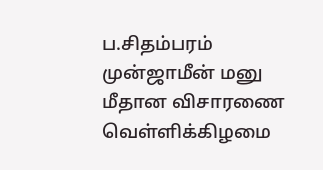ப.சிதம்பரம் முன்ஜாமீன் மனு மீதான விசாரணை வெள்ளிக்கிழமை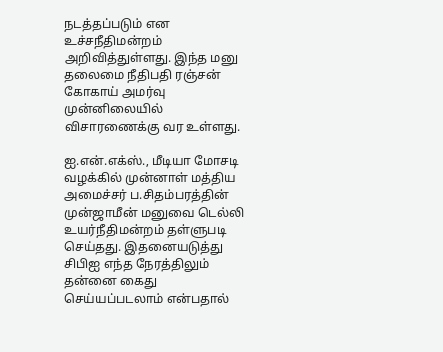நடத்தப்படும் என உச்சநீதிமன்றம் அறிவித்துள்ளது. இந்த மனு தலைமை நீதிபதி ரஞ்சன் கோகாய் அமர்வு முன்னிலையில் விசாரணைக்கு வர உள்ளது.

ஐ.என்.எக்ஸ்., மீடியா மோசடி வழக்கில் முன்னாள் மத்திய அமைச்சர் ப.சிதம்பரத்தின் முன்ஜாமீன் மனுவை டெல்லி உயர்நீதிமன்றம் தள்ளுபடி செய்தது. இதனையடுத்து சிபிஐ எந்த நேரத்திலும் தன்னை கைது செய்யப்படலாம் என்பதால்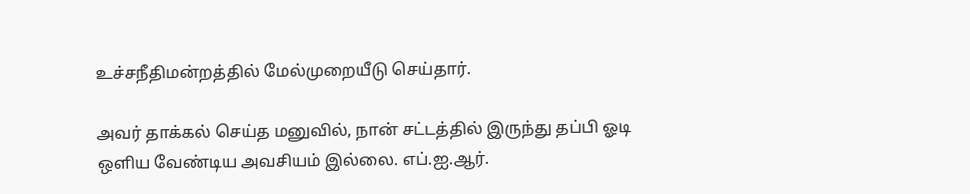உச்சநீதிமன்றத்தில் மேல்முறையீடு செய்தார்.

அவர் தாக்கல் செய்த மனுவில், நான் சட்டத்தில் இருந்து தப்பி ஓடி ஒளிய வேண்டிய அவசியம் இல்லை. எப்.ஐ.ஆர்.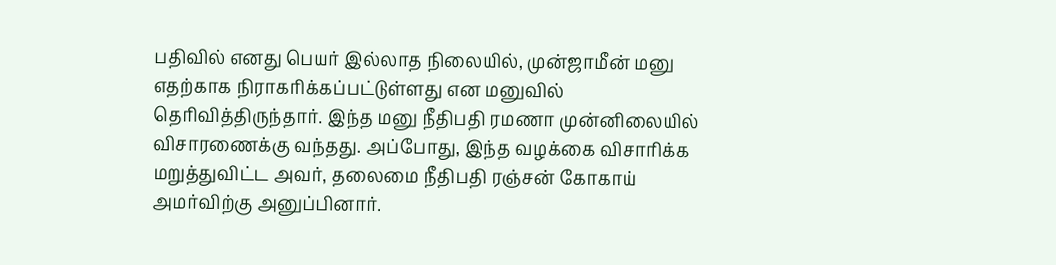பதிவில் எனது பெயர் இல்லாத நிலையில், முன்ஜாமீன் மனு எதற்காக நிராகரிக்கப்பட்டுள்ளது என மனுவில் தெரிவித்திருந்தார். இந்த மனு நீதிபதி ரமணா முன்னிலையில் விசாரணைக்கு வந்தது. அப்போது, இந்த வழக்கை விசாரிக்க மறுத்துவிட்ட அவர், தலைமை நீதிபதி ரஞ்சன் கோகாய் அமர்விற்கு அனுப்பினார்.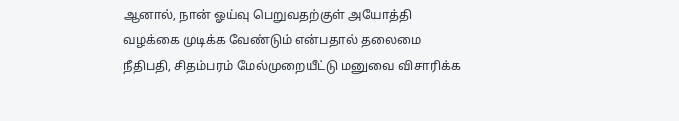ஆனால், நான் ஓய்வு பெறுவதற்குள் அயோத்தி வழக்கை முடிக்க வேண்டும் என்பதால் தலைமை நீதிபதி, சிதம்பரம் மேல்முறையீட்டு மனுவை விசாரிக்க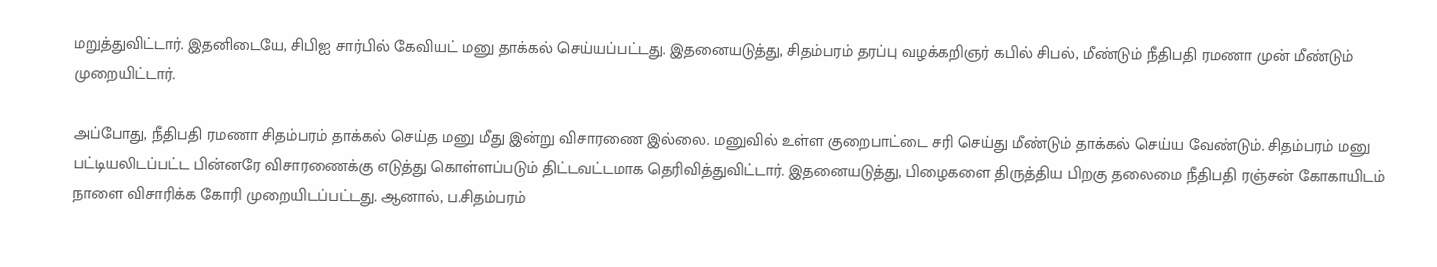மறுத்துவிட்டார். இதனிடையே, சிபிஐ சார்பில் கேவியட் மனு தாக்கல் செய்யப்பட்டது. இதனையடுத்து, சிதம்பரம் தரப்பு வழக்கறிஞர் கபில் சிபல், மீண்டும் நீதிபதி ரமணா முன் மீண்டும் முறையிட்டார்.

அப்போது, நீதிபதி ரமணா சிதம்பரம் தாக்கல் செய்த மனு மீது இன்று விசாரணை இல்லை. மனுவில் உள்ள குறைபாட்டை சரி செய்து மீண்டும் தாக்கல் செய்ய வேண்டும். சிதம்பரம் மனு பட்டியலிடப்பட்ட பின்னரே விசாரணைக்கு எடுத்து கொள்ளப்படும் திட்டவட்டமாக தெரிவித்துவிட்டார். இதனையடுத்து, பிழைகளை திருத்திய பிறகு தலைமை நீதிபதி ரஞ்சன் கோகாயிடம் நாளை விசாரிக்க கோரி முறையிடப்பட்டது. ஆனால், ப.சிதம்பரம்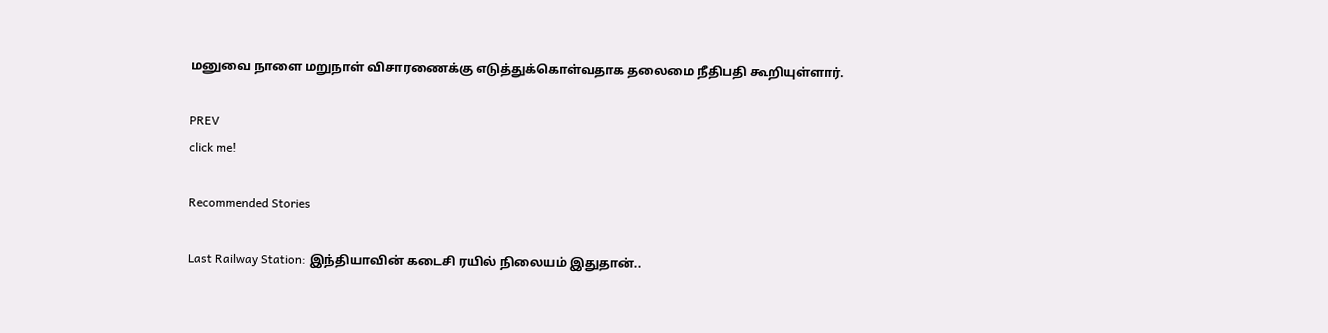மனுவை நாளை மறுநாள் விசாரணைக்கு எடுத்துக்கொள்வதாக தலைமை நீதிபதி கூறியுள்ளார்.

PREV
click me!

Recommended Stories

Last Railway Station: இந்தியாவின் கடைசி ரயில் நிலையம் இதுதான்..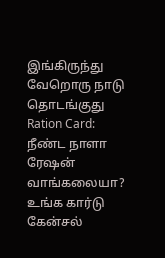இங்கிருந்து வேறொரு நாடு தொடங்குது
Ration Card: நீண்ட நாளா ரேஷன் வாங்கலையா? உங்க கார்டு கேன்சல்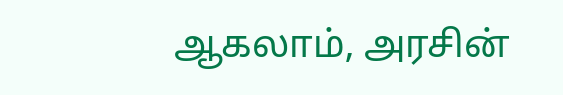ஆகலாம், அரசின்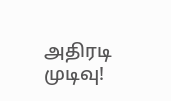அதிரடி முடிவு!